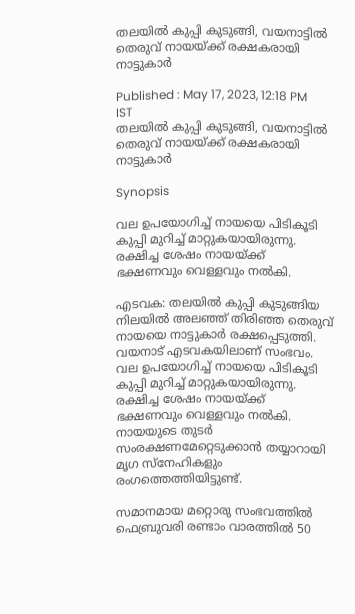തലയില്‍ കുപ്പി കുടുങ്ങി, വയനാട്ടില്‍ തെരുവ് നായയ്ക്ക് രക്ഷകരായി നാട്ടുകാര്‍

Published : May 17, 2023, 12:18 PM IST
തലയില്‍ കുപ്പി കുടുങ്ങി, വയനാട്ടില്‍ തെരുവ് നായയ്ക്ക് രക്ഷകരായി നാട്ടുകാര്‍

Synopsis

വല ഉപയോഗിച്ച് നായയെ പിടികൂടി കുപ്പി മുറിച്ച് മാറ്റുകയായിരുന്നു. രക്ഷിച്ച ശേഷം നായയ്ക്ക് ഭക്ഷണവും വെള്ളവും നൽകി.

എടവക: തലയിൽ കുപ്പി കുടുങ്ങിയ നിലയിൽ അലഞ്ഞ് തിരിഞ്ഞ തെരുവ് നായയെ നാട്ടുകാർ രക്ഷപ്പെടുത്തി. വയനാട് എടവകയിലാണ് സംഭവം. വല ഉപയോഗിച്ച് നായയെ പിടികൂടി കുപ്പി മുറിച്ച് മാറ്റുകയായിരുന്നു. രക്ഷിച്ച ശേഷം നായയ്ക്ക് ഭക്ഷണവും വെള്ളവും നൽകി. നായയുടെ തുടർ സംരക്ഷണമേറ്റെടുക്കാൻ തയ്യാറായി മൃഗ സ്നേഹികളും രംഗത്തെത്തിയിട്ടുണ്ട്.

സമാനമായ മറ്റൊരു സംഭവത്തില്‍ ഫെബ്രുവരി രണ്ടാം വാരത്തില്‍ 50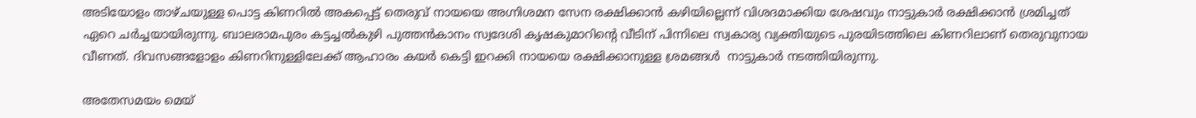അടിയോളം താഴ്ചയുള്ള പൊട്ട കിണറിൽ അകപ്പെട്ട് തെരുവ് നായയെ അഗ്നിശമന സേന രക്ഷിക്കാന്‍ കഴിയില്ലെന്ന് വിശദമാക്കിയ ശേഷവും നാട്ടുകാര്‍ രക്ഷിക്കാന്‍ ശ്രമിച്ചത് ഏറെ ചര്‍ച്ചയായിരുന്നു. ബാലരാമപുരം കട്ടച്ചൽകുഴി പുത്തൻകാനം സ്വദേശി കൃഷകുമാറിൻ്റെ വീടിന് പിന്നിലെ സ്വകാര്യ വ്യക്തിയുടെ പുരയിടത്തിലെ കിണറിലാണ് തെരുവുനായ വീണത്. ദിവസങ്ങളോളം കിണറിനുള്ളിലേക്ക് ആഹാരം കയർ കെട്ടി ഇറക്കി നായയെ രക്ഷിക്കാനുള്ള ശ്രമങ്ങൾ  നാട്ടുകാർ നടത്തിയിരുന്നു.

അതേസമയം മെയ്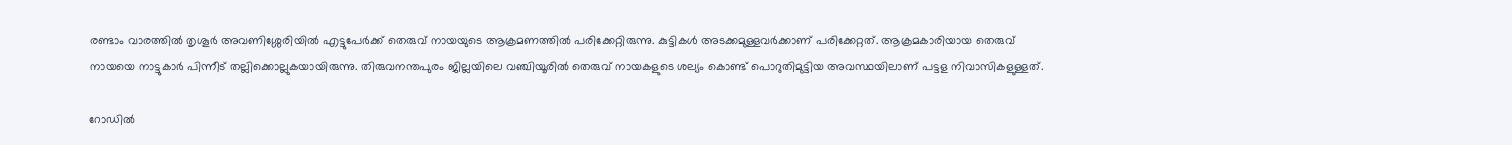രണ്ടാം വാരത്തില്‍ തൃശൂർ അവണിശ്ശേരിയിൽ എട്ടുപേര്‍ക്ക് തെരുവ് നായയുടെ ആക്രമണത്തില്‍ പരിക്കേറ്റിരുന്നു. കുട്ടികള്‍ അടക്കമുള്ളവര്‍ക്കാണ് പരിക്കേറ്റത്. ആക്രമകാരിയായ തെരുവ് നായയെ നാട്ടുകാർ പിന്നീട് തല്ലിക്കൊല്ലുകയായിരുന്നു. തിരുവനന്തപുരം ജില്ലയിലെ വഞ്ചിയൂരിൽ തെരുവ് നായകളുടെ ശല്യം കൊണ്ട് പൊറുതിമുട്ടിയ അവസ്ഥയിലാണ് പട്ടള നിവാസികളുള്ളത്.

റോഡിൽ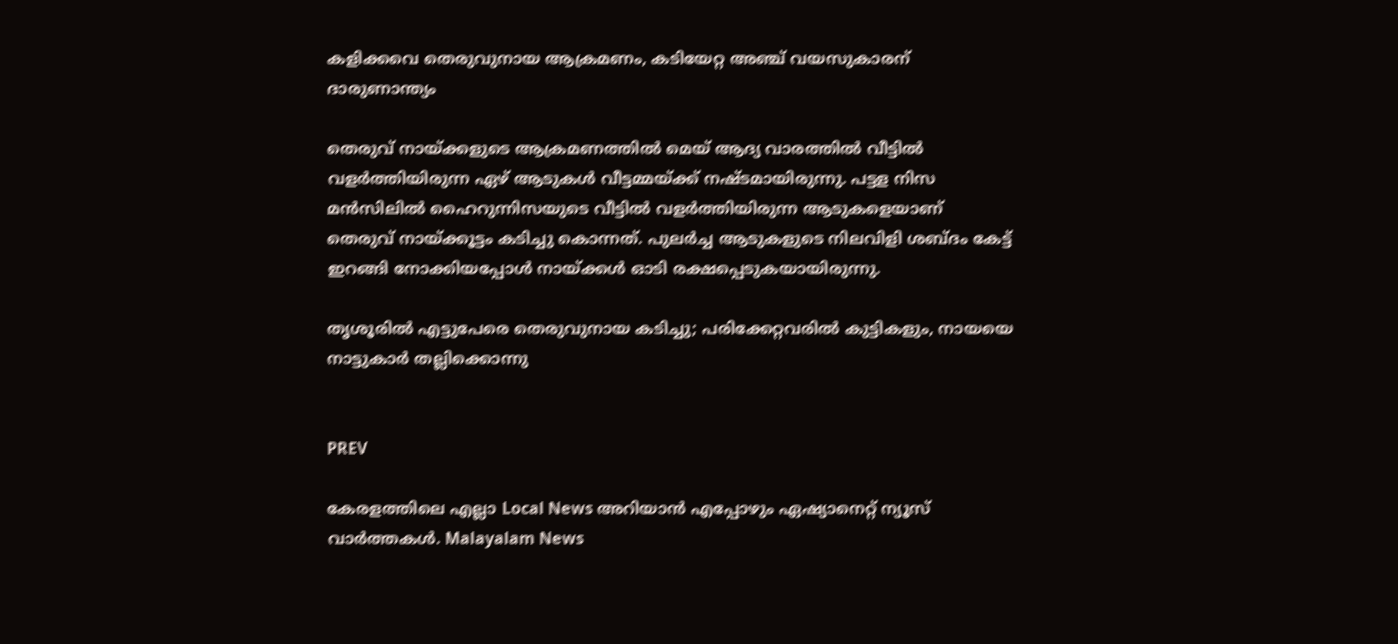കളിക്കവെ തെരുവുനായ ആക്രമണം, കടിയേറ്റ അഞ്ച് വയസുകാരന് ദാരുണാന്ത്യം

തെരുവ് നായ്ക്കളുടെ ആക്രമണത്തിൽ മെയ് ആദ്യ വാരത്തില്‍ വീട്ടിൽ വളർത്തിയിരുന്ന ഏഴ് ആടുകൾ വീട്ടമ്മയ്ക്ക് നഷ്ടമായിരുന്നു. പട്ടള നിസ മൻസിലിൽ ഹൈറുന്നിസയുടെ വീട്ടിൽ വളർത്തിയിരുന്ന ആടുകളെയാണ് തെരുവ് നായ്ക്കൂട്ടം കടിച്ചു കൊന്നത്. പുലർച്ച ആടുകളുടെ നിലവിളി ശബ്ദം കേട്ട് ഇറങ്ങി നോക്കിയപ്പോൾ നായ്ക്കൾ ഓടി രക്ഷപ്പെടുകയായിരുന്നു.

തൃശൂരിൽ എട്ടുപേരെ തെരുവുനായ കടിച്ചു; പരിക്കേറ്റവരിൽ കുട്ടികളും, നായയെ നാട്ടുകാർ തല്ലിക്കൊന്നു


PREV

കേരളത്തിലെ എല്ലാ Local News അറിയാൻ എപ്പോഴും ഏഷ്യാനെറ്റ് ന്യൂസ് വാർത്തകൾ. Malayalam News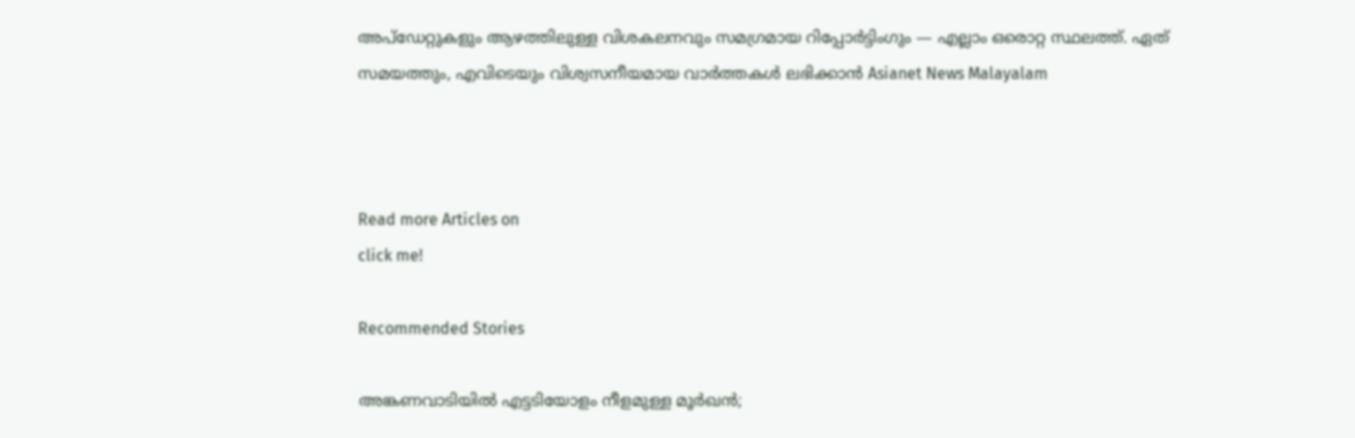അപ്‌ഡേറ്റുകളും ആഴത്തിലുള്ള വിശകലനവും സമഗ്രമായ റിപ്പോർട്ടിംഗും — എല്ലാം ഒരൊറ്റ സ്ഥലത്ത്. ഏത് സമയത്തും, എവിടെയും വിശ്വസനീയമായ വാർത്തകൾ ലഭിക്കാൻ Asianet News Malayalam



Read more Articles on
click me!

Recommended Stories

അങ്കണവാടിയില്‍ എട്ടടിയോളം നീളമുള്ള മൂര്‍ഖന്‍;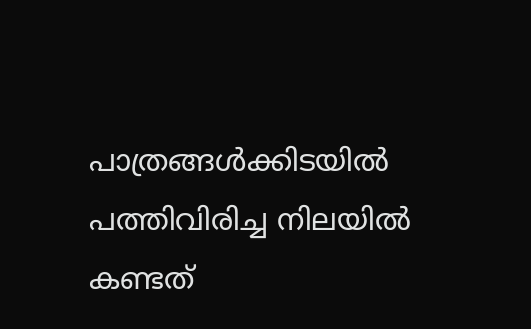പാത്രങ്ങള്‍ക്കിടയില്‍ പത്തിവിരിച്ച നിലയില്‍ കണ്ടത്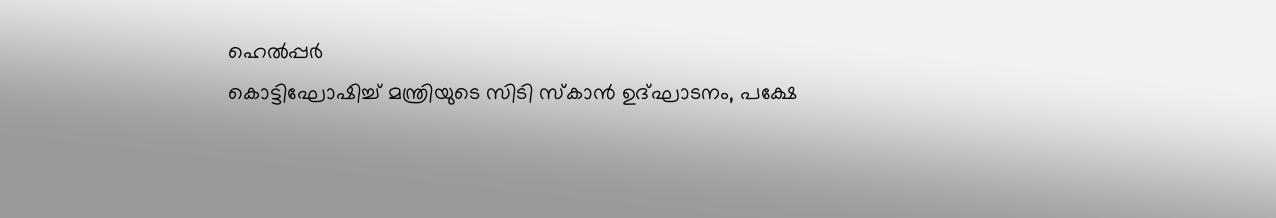ഹെല്‍പ്പര്‍
കൊട്ടിഘോഷിച്ച് മന്ത്രിയുടെ സിടി സ്കാൻ ഉദ്ഘാടനം, പക്ഷേ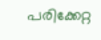പരിക്കേറ്റ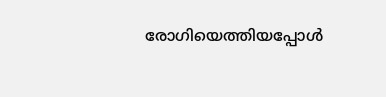രോഗിയെത്തിയപ്പോൾ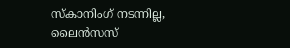സ്കാനിംഗ് നടന്നില്ല, ലൈൻസസ്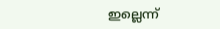ഇല്ലെന്ന്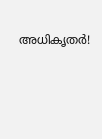അധികൃതർ!